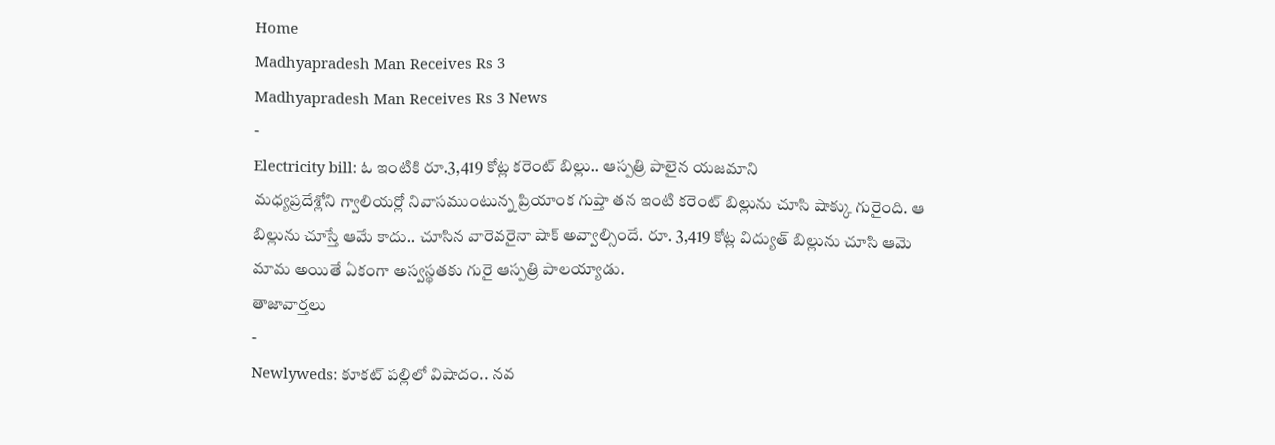Home
Madhyapradesh Man Receives Rs 3
Madhyapradesh Man Receives Rs 3 News
-
Electricity bill: ఓ ఇంటికి రూ.3,419 కోట్ల కరెంట్ బిల్లు.. ఆస్పత్రి పాలైన యజమాని
మధ్యప్రదేశ్లోని గ్వాలియర్లో నివాసముంటున్న ప్రియాంక గుప్తా తన ఇంటి కరెంట్ బిల్లును చూసి షాక్కు గురైంది. ఆ బిల్లును చూస్తే ఆమే కాదు.. చూసిన వారెవరైనా షాక్ అవ్వాల్సిందే. రూ. 3,419 కోట్ల విద్యుత్ బిల్లును చూసి ఆమె మామ అయితే ఏకంగా అస్వస్థతకు గురై ఆస్పత్రి పాలయ్యాడు.
తాజావార్తలు
-
Newlyweds: కూకట్ పల్లిలో విషాదం.. నవ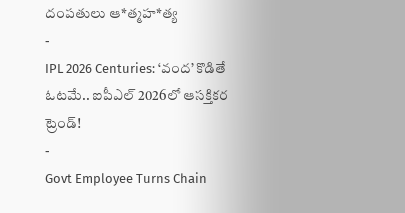దంపతులు ఆ*త్మహ*త్య
-
IPL 2026 Centuries: ‘వంద’ కొడితే ఓటమే.. ఐపీఎల్ 2026లో ఆసక్తికర ట్రెండ్!
-
Govt Employee Turns Chain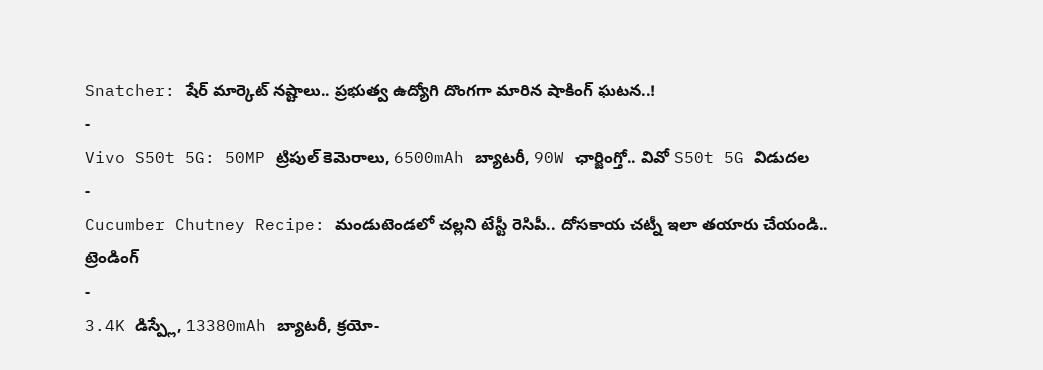Snatcher: షేర్ మార్కెట్ నష్టాలు.. ప్రభుత్వ ఉద్యోగి దొంగగా మారిన షాకింగ్ ఘటన..!
-
Vivo S50t 5G: 50MP ట్రిపుల్ కెమెరాలు, 6500mAh బ్యాటరీ, 90W ఛార్జింగ్తో.. వివో S50t 5G విడుదల
-
Cucumber Chutney Recipe: మండుటెండలో చల్లని టేస్టీ రెసిపీ.. దోసకాయ చట్నీ ఇలా తయారు చేయండి..
ట్రెండింగ్
-
3.4K డిస్ప్లే, 13380mAh బ్యాటరీ, క్రయో-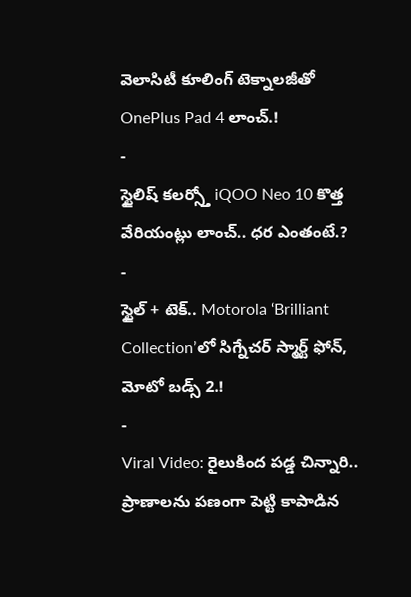వెలాసిటీ కూలింగ్ టెక్నాలజీతో OnePlus Pad 4 లాంచ్.!
-
స్టైలిష్ కలర్స్తో iQOO Neo 10 కొత్త వేరియంట్లు లాంచ్.. ధర ఎంతంటే.?
-
స్టైల్ + టెక్.. Motorola ‘Brilliant Collection’లో సిగ్నేచర్ స్మార్ట్ ఫోన్, మోటో బడ్స్ 2.!
-
Viral Video: రైలుకింద పడ్డ చిన్నారి.. ప్రాణాలను పణంగా పెట్టి కాపాడిన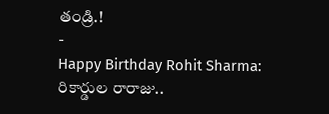తండ్రి.!
-
Happy Birthday Rohit Sharma: రికార్డుల రారాజు..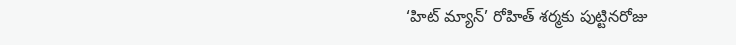‘హిట్ మ్యాన్’ రోహిత్ శర్మకు పుట్టినరోజు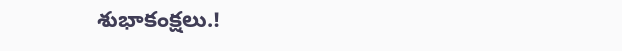శుభాకంక్షలు.!